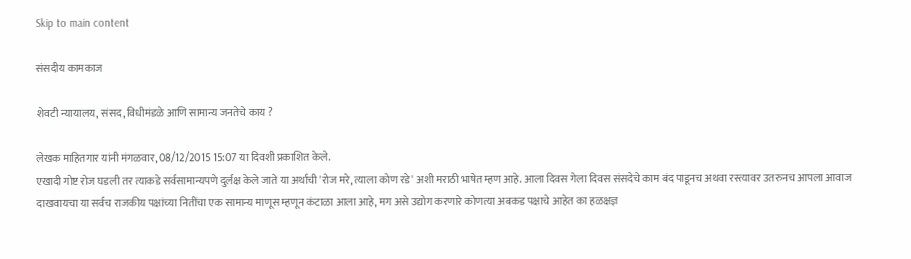Skip to main content

संसदीय कामकाज

शेवटी न्यायालय, संसद, विधीमंडळे आणि सामान्य जनतेचे काय ?

लेखक माहितगार यांनी मंगळवार, 08/12/2015 15:07 या दिवशी प्रकाशित केले.
एखादी गोष्ट रोज घडली तर त्याकडे सर्वसामान्यपणे दुर्लक्ष केले जाते या अर्थाची 'रोज मरे, त्याला कोण रडे' अशी मराठी भाषेत म्हण आहे. आला दिवस गेला दिवस संसदेचे काम बंद पाडूनच अथवा रस्त्यावर उतरुनच आपला आवाज दाखवायचा या सर्वच राजकीय पक्षांच्या नितींचा एक सामान्य माणूस म्हणून कंटाळा आला आहे, मग असे उद्योग करणारे कोणत्या अबकड पक्षाचे आहेत का हळक्षज्ञ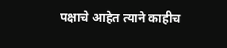पक्षाचे आहेत त्याने काहीच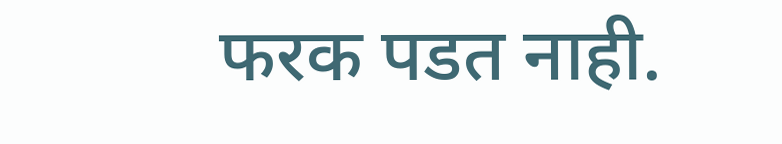फरक पडत नाही.